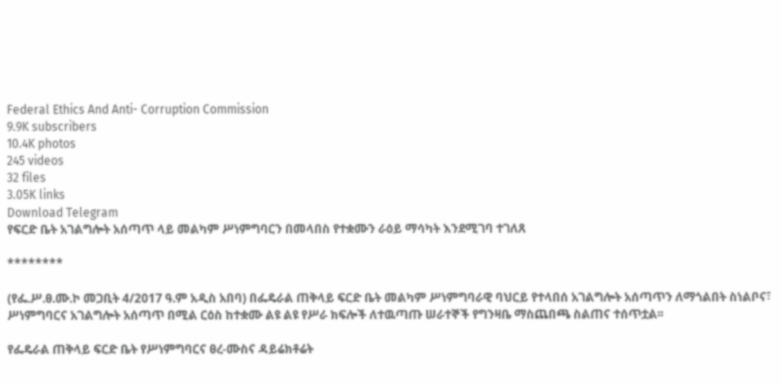Federal Ethics And Anti- Corruption Commission
9.9K subscribers
10.4K photos
245 videos
32 files
3.05K links
Download Telegram
የፍርድ ቤት አገልግሎት አሰጣጥ ላይ መልካም ሥነምግባርን በመላበስ የተቋሙን ራዕይ ማሳካት እንደሚገባ ተገለጸ

********

(የፌ.ሥ.ፀ.ሙ.ኮ መጋቢት 4/2017 ዓ.ም አዲስ አበባ) በፌዴራል ጠቅላይ ፍርድ ቤት መልካም ሥነምግባራዊ ባህርይ የተላበሰ አገልግሎት አሰጣጥን ለማጎልበት ስነልቦና፣ ሥነምግባርና አገልግሎት አሰጣጥ በሚል ርዕስ ከተቋሙ ልዩ ልዩ የሥራ ክፍሎች ለተዉጣጡ ሠራተኞች የግንዛቤ ማስጨበጫ ስልጠና ተሰጥቷል፡፡

የፌዴራል ጠቅላይ ፍርድ ቤት የሥነምግባርና ፀረ-ሙስና ዳይሬክቶሬት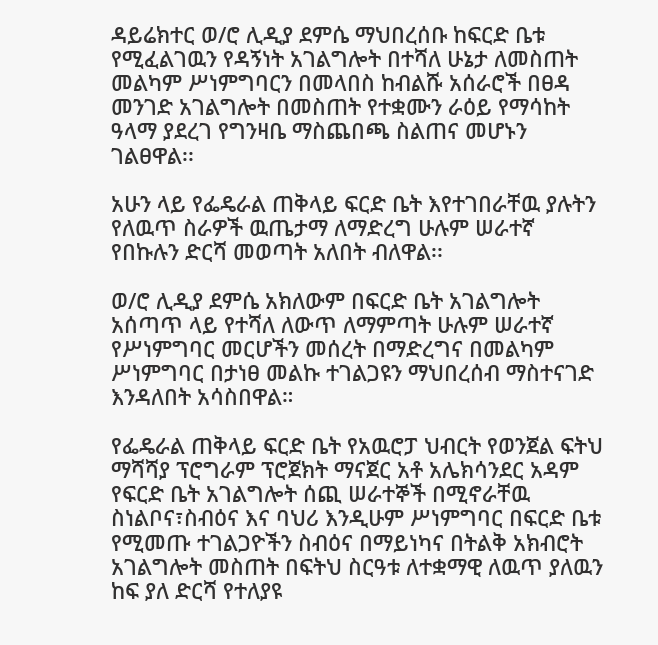ዳይሬክተር ወ/ሮ ሊዲያ ደምሴ ማህበረሰቡ ከፍርድ ቤቱ የሚፈልገዉን የዳኝነት አገልግሎት በተሻለ ሁኔታ ለመስጠት መልካም ሥነምግባርን በመላበስ ከብልሹ አሰራሮች በፀዳ መንገድ አገልግሎት በመስጠት የተቋሙን ራዕይ የማሳከት ዓላማ ያደረገ የግንዛቤ ማስጨበጫ ስልጠና መሆኑን ገልፀዋል፡፡

አሁን ላይ የፌዴራል ጠቅላይ ፍርድ ቤት እየተገበራቸዉ ያሉትን የለዉጥ ስራዎች ዉጤታማ ለማድረግ ሁሉም ሠራተኛ የበኩሉን ድርሻ መወጣት አለበት ብለዋል፡፡

ወ/ሮ ሊዲያ ደምሴ አክለውም በፍርድ ቤት አገልግሎት አሰጣጥ ላይ የተሻለ ለውጥ ለማምጣት ሁሉም ሠራተኛ የሥነምግባር መርሆችን መሰረት በማድረግና በመልካም ሥነምግባር በታነፀ መልኩ ተገልጋዩን ማህበረሰብ ማስተናገድ እንዳለበት አሳስበዋል።

የፌዴራል ጠቅላይ ፍርድ ቤት የአዉሮፓ ህብርት የወንጀል ፍትህ ማሻሻያ ፕሮግራም ፕሮጀክት ማናጀር አቶ አሌክሳንደር አዳም የፍርድ ቤት አገልግሎት ሰጪ ሠራተኞች በሚኖራቸዉ ስነልቦና፣ስብዕና እና ባህሪ እንዲሁም ሥነምግባር በፍርድ ቤቱ የሚመጡ ተገልጋዮችን ስብዕና በማይነካና በትልቅ አክብሮት አገልግሎት መስጠት በፍትህ ስርዓቱ ለተቋማዊ ለዉጥ ያለዉን ከፍ ያለ ድርሻ የተለያዩ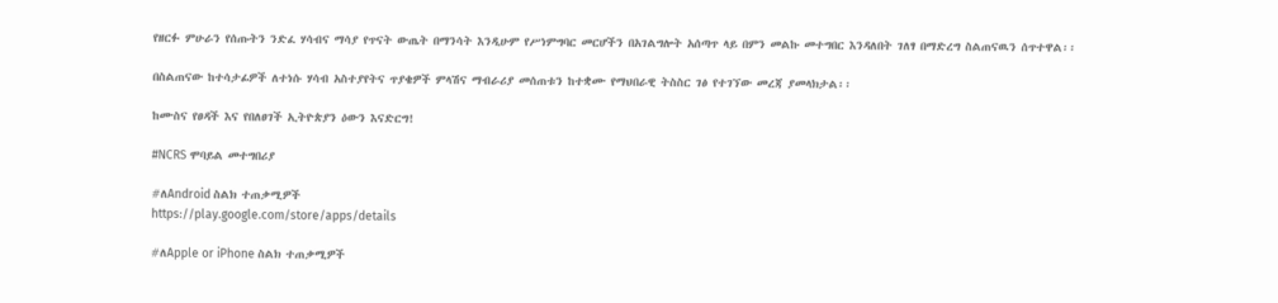የዘርፉ ምሁራን የሰጡትን ንድፈ ሃሳብና ማሳያ የጥናት ውጤት በማንሳት እንዲሁም የሥነምግባር መርሆችን በአገልግሎት አሰጣጥ ላይ በምን መልኩ መተግበር እንዳለበት ገለፃ በማድረግ ስልጠናዉን ሰጥተዋል፡፡

በስልጠናው ከተሳታፊዎች ለተነሱ ሃሳብ አስተያየትና ጥያቄዎች ምላሽና ማብራሪያ መሰጠቱን ከተቋሙ የማህበራዊ ትስስር ገፅ የተገኘው መረጃ ያመላክታል፡፡

ከሙስና የፀዳች እና የበለፀገች ኢትዮጵያን ዕውን እናድርግ!

#NCRS ሞባይል መተግበሪያ

#ለAndroid ስልክ ተጠቃሚዎች
https://play.google.com/store/apps/details

#ለApple or iPhone ስልክ ተጠቃሚዎች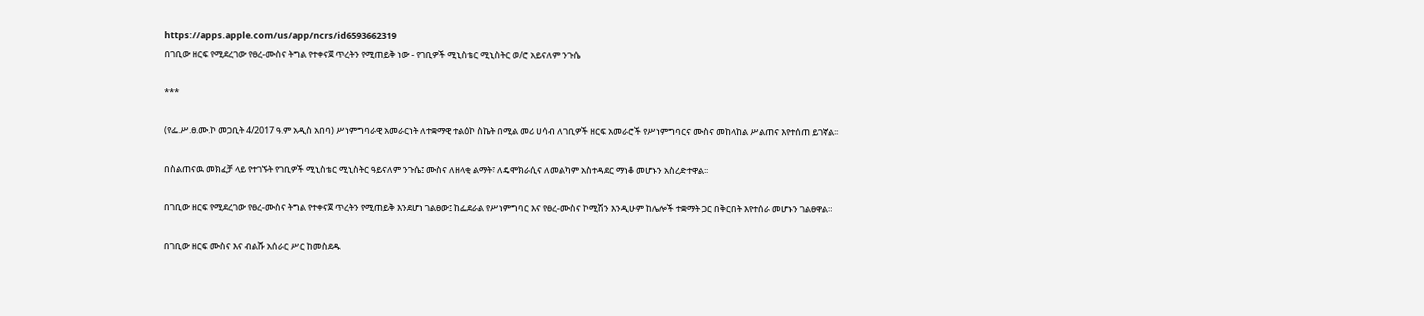https://apps.apple.com/us/app/ncrs/id6593662319
በገቢው ዘርፍ የሚደረገው የፀረ-ሙስና ትግል የተቀናጀ ጥረትን የሚጠይቅ ነው - የገቢዎች ሚኒስቴር ሚኒስትር ወ/ሮ አይናለም ንጉሴ

***

(የፌ.ሥ.ፀ.ሙ.ኮ መጋቢት 4/2017 ዓ.ም አዲስ አበባ) ሥነምግባራዊ አመራርነት ለተቋማዊ ተልዕኮ ስኬት በሚል መሪ ሀሳብ ለገቢዎች ዘርፍ አመራሮች የሥነምግባርና ሙስና መከላከል ሥልጠና እየተሰጠ ይገኛል፡፡

በስልጠናዉ መክፈቻ ላይ የተገኙት የገቢዎች ሚኒስቴር ሚኒስትር ዓይናለም ንጉሴ፤ ሙስና ለዘላቂ ልማት፣ ለዴሞክራሲና ለመልካም አስተዳደር ማነቆ መሆኑን አስረድተዋል፡፡

በገቢው ዘርፍ የሚደረገው የፀረ-ሙስና ትግል የተቀናጀ ጥረትን የሚጠይቅ እንደሆነ ገልፀው፤ ከፌደራል የሥነምግባር እና የፀረ-ሙስና ኮሚሽን እንዲሁም ከሌሎች ተቋማት ጋር በቅርበት እየተሰራ መሆኑን ገልፀዋል።

በገቢው ዘርፍ ሙስና እና ብልሹ አሰራር ሥር ከመስደዱ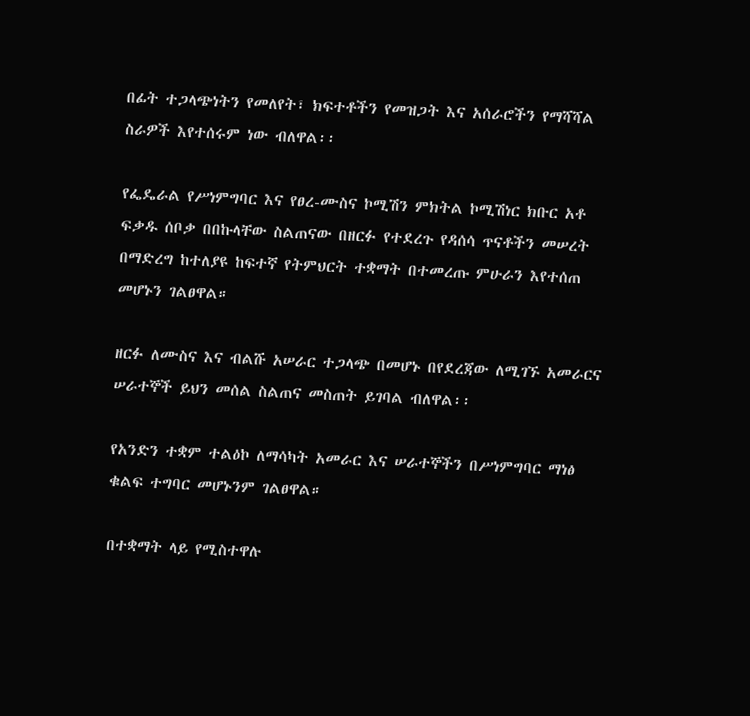በፊት ተጋላጭነትን የመለየት፣ ክፍተቶችን የመዝጋት እና አሰራሮችን የማሻሻል ስራዎች እየተሰሩም ነው ብለዋል፡፡

የፌዴራል የሥነምግባር እና የፀረ-ሙስና ኮሚሽን ምክትል ኮሚሽነር ክቡር አቶ ፍቃዱ ሰቦቃ በበኩላቸው ስልጠናው በዘርፉ የተደረጉ የዳሰሳ ጥናቶችን መሠረት በማድረግ ከተለያዩ ከፍተኛ የትምህርት ተቋማት በተመረጡ ምሁራን እየተሰጠ መሆኑን ገልፀዋል።

ዘርፉ ለሙስና እና ብልሹ አሠራር ተጋላጭ በመሆኑ በየደረጃው ለሚገኙ አመራርና ሠራተኞች ይህን መሰል ስልጠና መስጠት ይገባል ብለዋል፡፡

የአንድን ተቋም ተልዕኮ ለማሳካት አመራር እና ሠራተኞችን በሥነምግባር ማነፅ ቁልፍ ተግባር መሆኑንም ገልፀዋል።

በተቋማት ላይ የሚስተዋሉ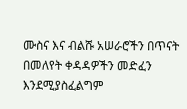ሙስና እና ብልሹ አሠራሮችን በጥናት በመለየት ቀዳዳዎችን መድፈን እንደሚያስፈልግም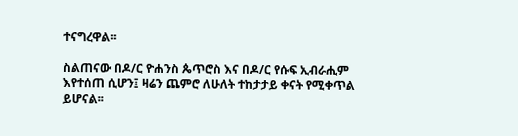ተናግረዋል፡፡

ስልጠናው በዶ/ር ዮሐንስ ጴጥሮስ እና በዶ/ር የሱፍ ኢብራሒም እየተሰጠ ሲሆን፤ ዛሬን ጨምሮ ለሁለት ተከታታይ ቀናት የሚቀጥል ይሆናል፡፡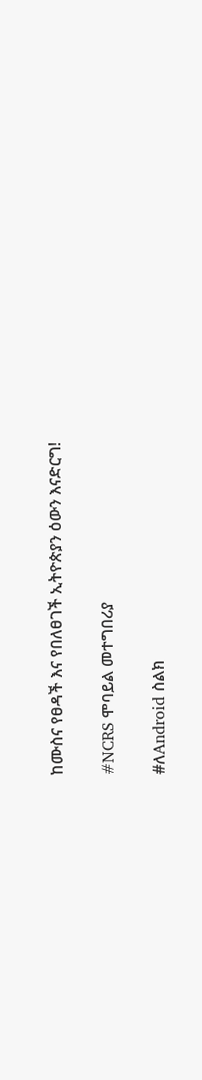ከሙስና የፀዳች እና የበለፀገች ኢትዮጵያን ዕውን እናድርግ!

#NCRS ሞባይል መተግበሪያ

#ለAndroid ስልክ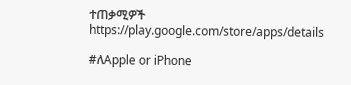ተጠቃሚዎች
https://play.google.com/store/apps/details

#ለApple or iPhone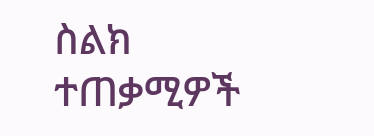ስልክ ተጠቃሚዎች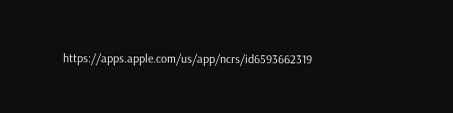https://apps.apple.com/us/app/ncrs/id6593662319